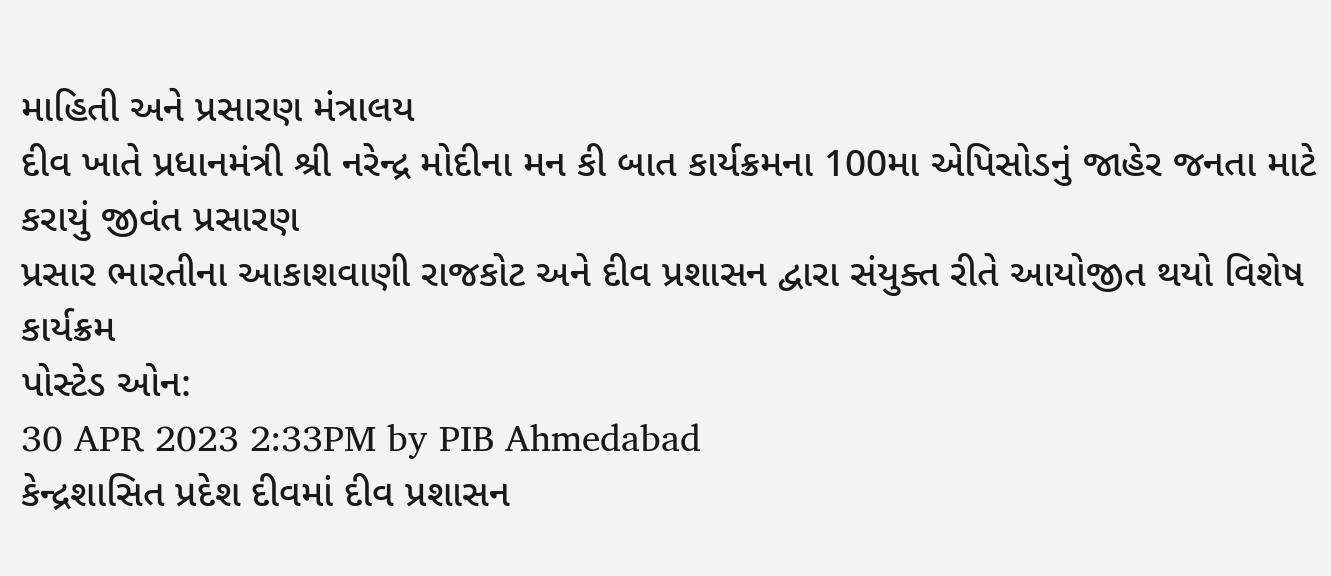માહિતી અને પ્રસારણ મંત્રાલય
દીવ ખાતે પ્રધાનમંત્રી શ્રી નરેન્દ્ર મોદીના મન કી બાત કાર્યક્રમના 100મા એપિસોડનું જાહેર જનતા માટે કરાયું જીવંત પ્રસારણ
પ્રસાર ભારતીના આકાશવાણી રાજકોટ અને દીવ પ્રશાસન દ્વારા સંયુક્ત રીતે આયોજીત થયો વિશેષ કાર્યક્રમ
પોસ્ટેડ ઓન:
30 APR 2023 2:33PM by PIB Ahmedabad
કેન્દ્રશાસિત પ્રદેશ દીવમાં દીવ પ્રશાસન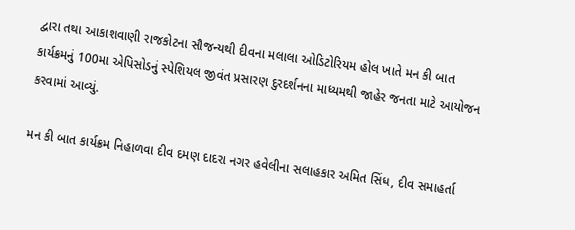દ્વારા તથા આકાશવાણી રાજકોટના સૌજન્યથી દીવના મલાલા ઓડિટોરિયમ હોલ ખાતે મન કી બાત કાર્યક્રમનું 100મા એપિસોડનું સ્પેશિયલ જીવંત પ્રસારણ દુરદર્શનના માધ્યમથી જાહેર જનતા માટે આયોજન કરવામાં આવ્યું.

મન કી બાત કાર્યક્રમ નિહાળવા દીવ દમણ દાદરા નગર હવેલીના સલાહકાર અમિત સિંધ, દીવ સમાહર્તા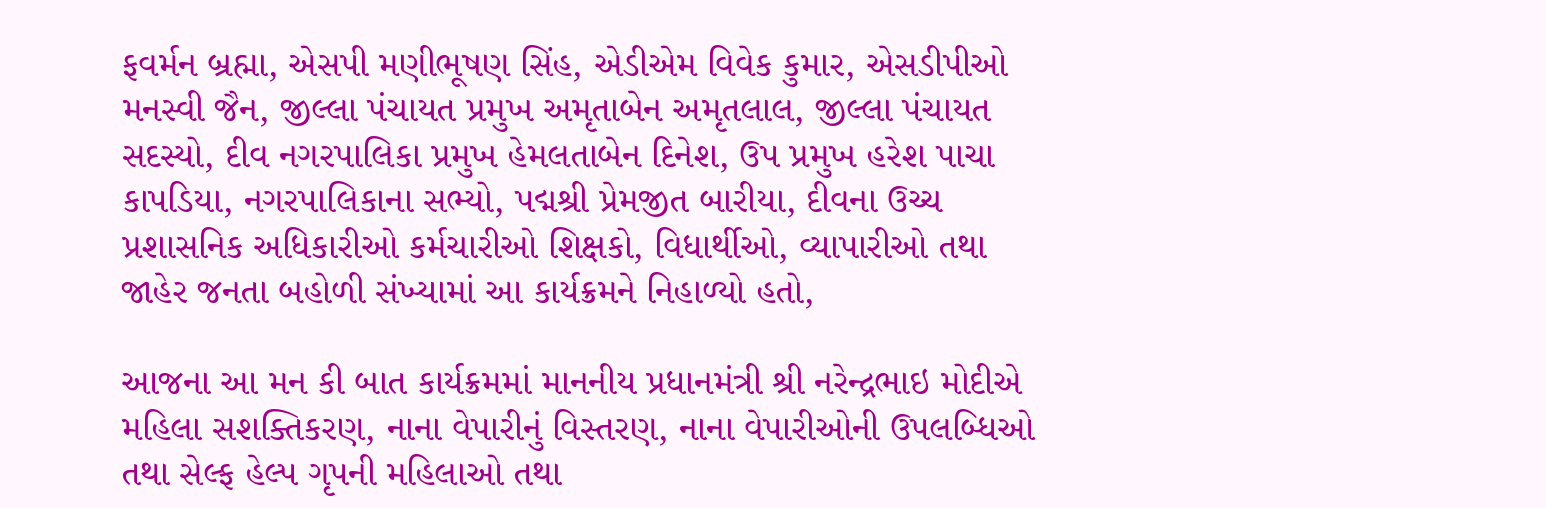ફવર્મન બ્રહ્મા, એસપી મણીભૂષણ સિંહ, એડીએમ વિવેક કુમાર, એસડીપીઓ મનસ્વી જૈન, જીલ્લા પંચાયત પ્રમુખ અમૃતાબેન અમૃતલાલ, જીલ્લા પંચાયત સદસ્યો, દીવ નગરપાલિકા પ્રમુખ હેમલતાબેન દિનેશ, ઉપ પ્રમુખ હરેશ પાચા કાપડિયા, નગરપાલિકાના સભ્યો, પદ્મશ્રી પ્રેમજીત બારીયા, દીવના ઉચ્ચ પ્રશાસનિક અધિકારીઓ કર્મચારીઓ શિક્ષકો, વિધાર્થીઓ, વ્યાપારીઓ તથા જાહેર જનતા બહોળી સંખ્યામાં આ કાર્યક્રમને નિહાળ્યો હતો,

આજના આ મન કી બાત કાર્યક્રમમાં માનનીય પ્રધાનમંત્રી શ્રી નરેન્દ્રભાઇ મોદીએ મહિલા સશક્તિકરણ, નાના વેપારીનું વિસ્તરણ, નાના વેપારીઓની ઉપલબ્ધિઓ તથા સેલ્ફ હેલ્પ ગૃપની મહિલાઓ તથા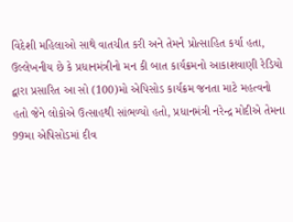વિદેશી મહિલાઓ સાથે વાતચીત કરી અને તેમને પ્રોત્સાહિત કર્યા હતા,
ઉલ્લેખનીય છે કે પ્રધાનમંત્રીનો મન કી બાત કાર્યક્રમનો આકાશવાણી રેડિયો દ્વારા પ્રસારિત આ સો (100)મો એપિસોડ કાર્યક્રમ જનતા માટે મહત્વનો હતો જેને લોકોએ ઉત્સાહથી સાંભળ્યો હતો, પ્રધાનમંત્રી નરેન્દ્ર મોદીએ તેમના 99મા એપિસોડમાં દીવ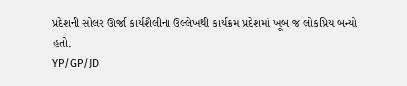પ્રદેશની સોલર ઊર્જા કાર્યશૈલીના ઉલ્લેખથી કાર્યક્રમ પ્રદેશમાં ખૂબ જ લોકપ્રિય બન્યો હતો.
YP/GP/JD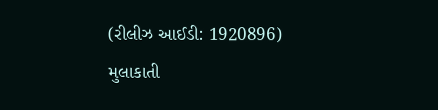(રીલીઝ આઈડી: 1920896)
મુલાકાતી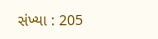સંખ્યા : 205